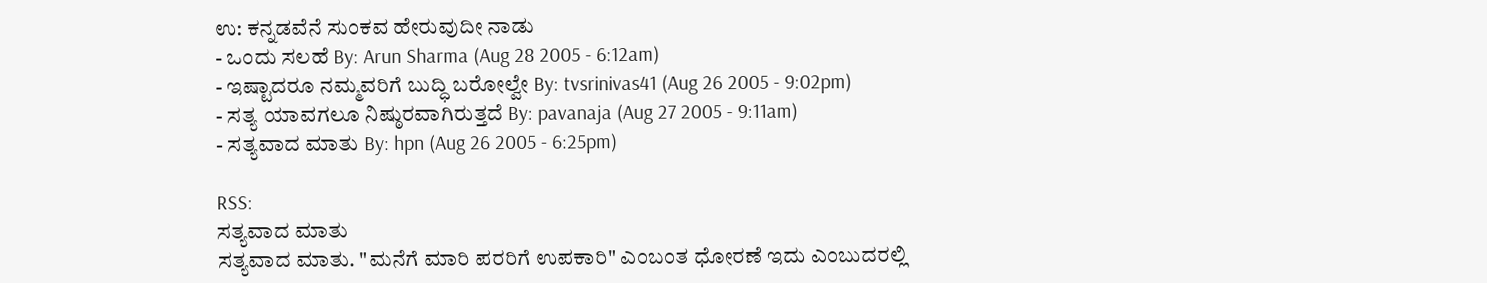ಉ: ಕನ್ನಡವೆನೆ ಸುಂಕವ ಹೇರುವುದೀ ನಾಡು
- ಒಂದು ಸಲಹೆ By: Arun Sharma (Aug 28 2005 - 6:12am)
- ಇಷ್ಟಾದರೂ ನಮ್ಮವರಿಗೆ ಬುದ್ಧಿ ಬರೋಲ್ವೇ By: tvsrinivas41 (Aug 26 2005 - 9:02pm)
- ಸತ್ಯ ಯಾವಗಲೂ ನಿಷ್ಠುರವಾಗಿರುತ್ತದೆ By: pavanaja (Aug 27 2005 - 9:11am)
- ಸತ್ಯವಾದ ಮಾತು By: hpn (Aug 26 2005 - 6:25pm)

RSS:
ಸತ್ಯವಾದ ಮಾತು
ಸತ್ಯವಾದ ಮಾತು. "ಮನೆಗೆ ಮಾರಿ ಪರರಿಗೆ ಉಪಕಾರಿ" ಎಂಬಂತ ಧೋರಣೆ ಇದು ಎಂಬುದರಲ್ಲಿ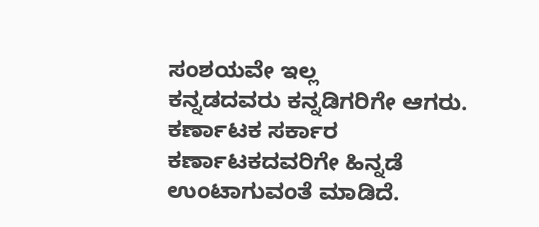ಸಂಶಯವೇ ಇಲ್ಲ
ಕನ್ನಡದವರು ಕನ್ನಡಿಗರಿಗೇ ಆಗರು. ಕರ್ಣಾಟಕ ಸರ್ಕಾರ ಕರ್ಣಾಟಕದವರಿಗೇ ಹಿನ್ನಡೆ ಉಂಟಾಗುವಂತೆ ಮಾಡಿದೆ.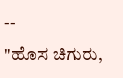--
"ಹೊಸ ಚಿಗುರು,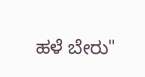ಹಳೆ ಬೇರು"